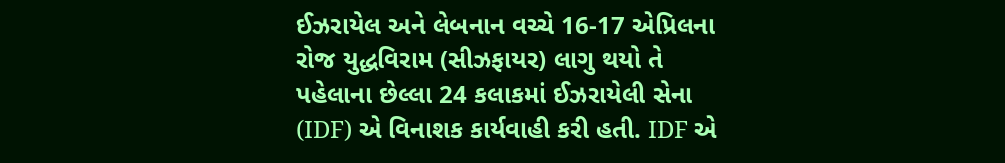ઈઝરાયેલ અને લેબનાન વચ્ચે 16-17 એપ્રિલના રોજ યુદ્ધવિરામ (સીઝફાયર) લાગુ થયો તે પહેલાના છેલ્લા 24 કલાકમાં ઈઝરાયેલી સેના (IDF) એ વિનાશક કાર્યવાહી કરી હતી. IDF એ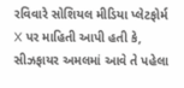રવિવારે સોશિયલ મીડિયા પ્લેટફોર્મ X પર માહિતી આપી હતી કે, સીઝફાયર અમલમાં આવે તે પહેલા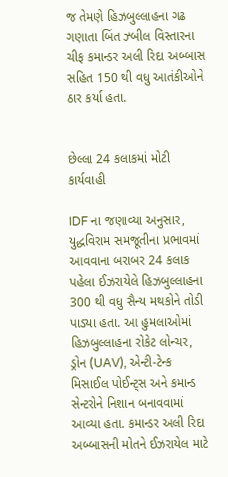જ તેમણે હિઝબુલ્લાહના ગઢ ગણાતા બિંત ઝ્બીલ વિસ્તારના ચીફ કમાન્ડર અલી રિદા અબ્બાસ સહિત 150 થી વધુ આતંકીઓને ઠાર કર્યા હતા.


છેલ્લા 24 કલાકમાં મોટી કાર્યવાહી

IDF ના જણાવ્યા અનુસાર, યુદ્ધવિરામ સમજૂતીના પ્રભાવમાં આવવાના બરાબર 24 કલાક પહેલા ઈઝરાયેલે હિઝબુલ્લાહના 300 થી વધુ સૈન્ય મથકોને તોડી પાડ્યા હતા. આ હુમલાઓમાં હિઝબુલ્લાહના રોકેટ લોન્ચર, ડ્રોન (UAV), એન્ટી-ટેન્ક મિસાઈલ પોઈન્ટ્સ અને કમાન્ડ સેન્ટરોને નિશાન બનાવવામાં આવ્યા હતા. કમાન્ડર અલી રિદા અબ્બાસની મોતને ઈઝરાયેલ માટે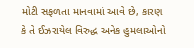મોટી સફળતા માનવામાં આવે છે, કારણ કે તે ઈઝરાયેલ વિરુદ્ધ અનેક હુમલાઓનો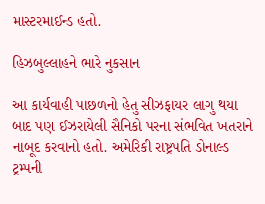માસ્ટરમાઈન્ડ હતો.

હિઝબુલ્લાહને ભારે નુકસાન

આ કાર્યવાહી પાછળનો હેતુ સીઝફાયર લાગુ થયા બાદ પણ ઈઝરાયેલી સૈનિકો પરના સંભવિત ખતરાને નાબૂદ કરવાનો હતો. અમેરિકી રાષ્ટ્રપતિ ડોનાલ્ડ ટ્રમ્પની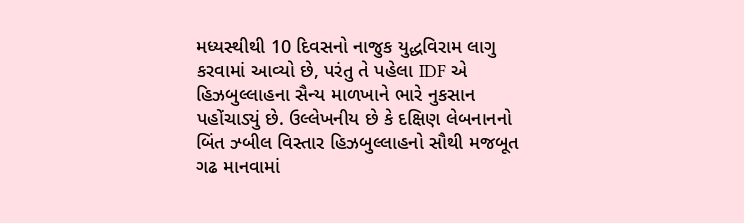મધ્યસ્થીથી 10 દિવસનો નાજુક યુદ્ધવિરામ લાગુ કરવામાં આવ્યો છે, પરંતુ તે પહેલા IDF એ હિઝબુલ્લાહના સૈન્ય માળખાને ભારે નુકસાન પહોંચાડ્યું છે. ઉલ્લેખનીય છે કે દક્ષિણ લેબનાનનો બિંત ઝ્બીલ વિસ્તાર હિઝબુલ્લાહનો સૌથી મજબૂત ગઢ માનવામાં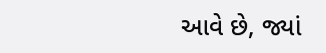આવે છે, જ્યાં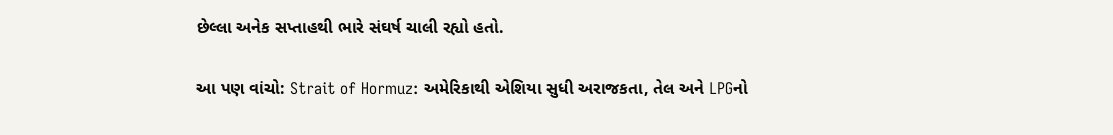છેલ્લા અનેક સપ્તાહથી ભારે સંઘર્ષ ચાલી રહ્યો હતો.

આ પણ વાંચો: Strait of Hormuz: અમેરિકાથી એશિયા સુધી અરાજકતા, તેલ અને LPGનો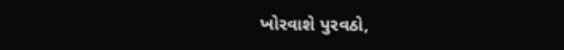ખોરવાશે પુરવઠો,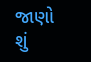જાણો શું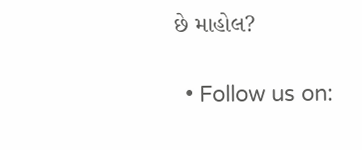છે માહોલ?

  • Follow us on: